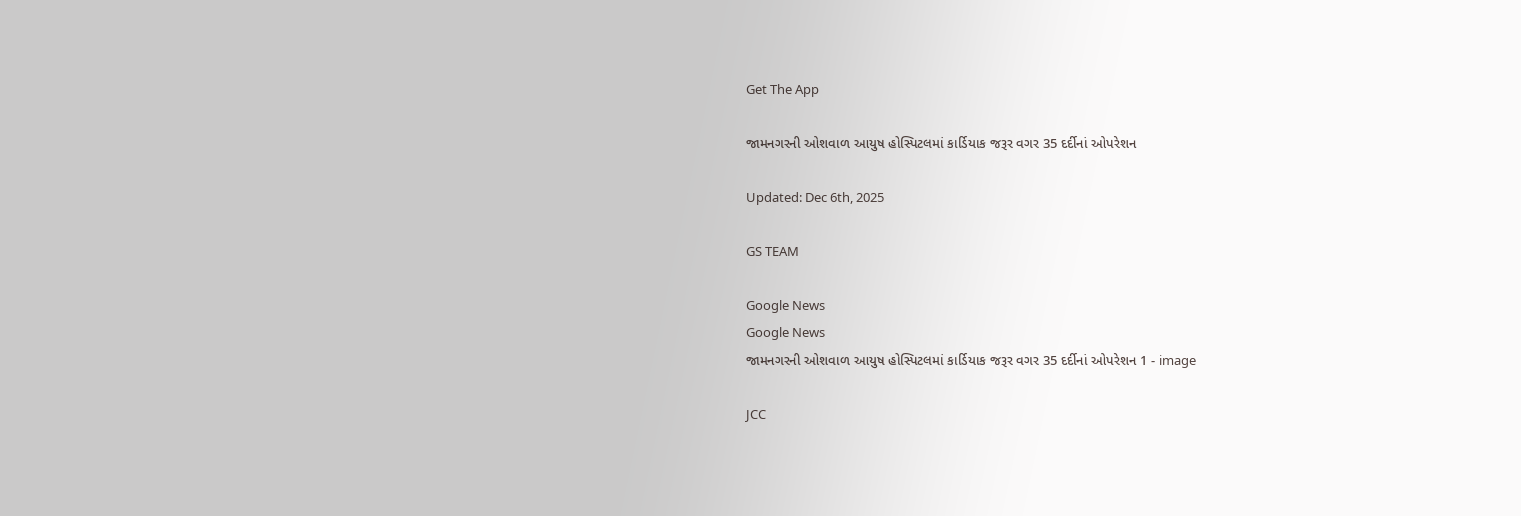Get The App

જામનગરની ઓશવાળ આયુષ હોસ્પિટલમાં કાર્ડિયાક જરૂર વગર 35 દર્દીનાં ઓપરેશન

Updated: Dec 6th, 2025

GS TEAM

Google News
Google News
જામનગરની ઓશવાળ આયુષ હોસ્પિટલમાં કાર્ડિયાક જરૂર વગર 35 દર્દીનાં ઓપરેશન 1 - image

JCC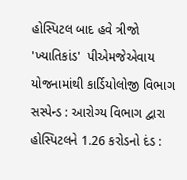હોસ્પિટલ બાદ હવે ત્રીજો 'ખ્યાતિકાંડ'  પીએમજેએવાય યોજનામાંથી કાર્ડિયોલોજી વિભાગ સસ્પેન્ડ : આરોગ્ય વિભાગ દ્વારા હોસ્પિટલને 1.26 કરોડનો દંડ :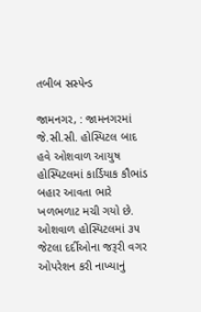તબીબ સસ્પેન્ડ

જામનગર, : જામનગરમાં જે.સી.સી. હોસ્પિટલ બાદ હવે ઓશવાળ આયુષ હોસ્પિટલમાં કાર્ડિયાક કૌભાંડ બહાર આવતા ભારે ખળભળાટ મચી ગયો છે. ઓશવાળ હોસ્પિટલમાં ૩૫ જેટલા દર્દીઓના જરૂરી વગર ઓપરેશન કરી નાખ્યાનું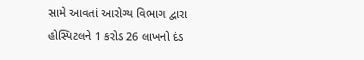સામે આવતાં આરોગ્ય વિભાગ દ્વારા હોસ્પિટલને 1 કરોડ 26 લાખનો દંડ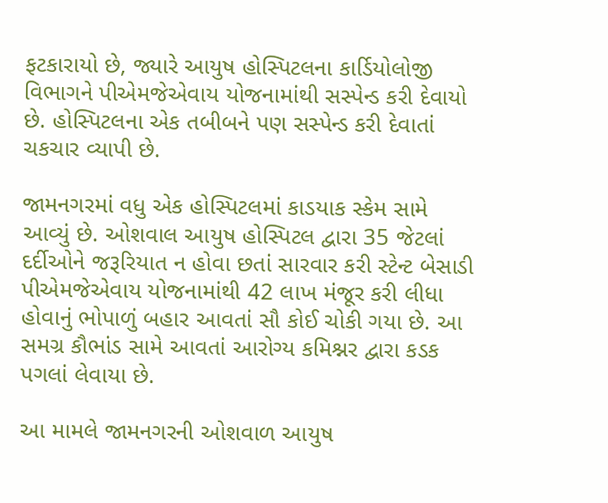ફટકારાયો છે, જ્યારે આયુષ હોસ્પિટલના કાર્ડિયોલોજી વિભાગને પીએમજેએવાય યોજનામાંથી સસ્પેન્ડ કરી દેવાયો છે. હોસ્પિટલના એક તબીબને પણ સસ્પેન્ડ કરી દેવાતાં ચકચાર વ્યાપી છે.

જામનગરમાં વધુ એક હોસ્પિટલમાં કાડયાક સ્કેમ સામે આવ્યું છે. ઓશવાલ આયુષ હોસ્પિટલ દ્વારા 35 જેટલાં દર્દીઓને જરૂરિયાત ન હોવા છતાં સારવાર કરી સ્ટેન્ટ બેસાડી પીએમજેએવાય યોજનામાંથી 42 લાખ મંજૂર કરી લીધા હોવાનું ભોપાળું બહાર આવતાં સૌ કોઈ ચોકી ગયા છે. આ સમગ્ર કૌભાંડ સામે આવતાં આરોગ્ય કમિશ્નર દ્વારા કડક પગલાં લેવાયા છે.

આ મામલે જામનગરની ઓશવાળ આયુષ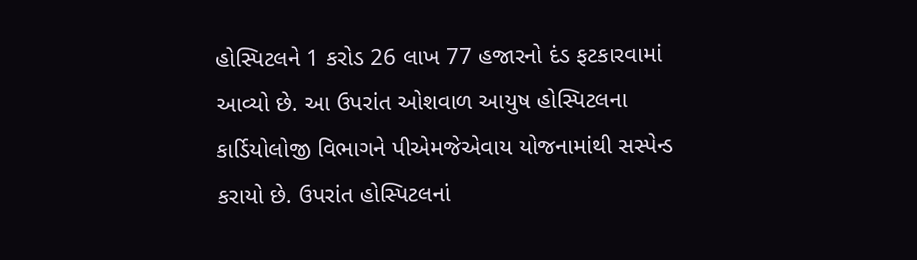હોસ્પિટલને 1 કરોડ 26 લાખ 77 હજારનો દંડ ફટકારવામાં આવ્યો છે. આ ઉપરાંત ઓશવાળ આયુષ હોસ્પિટલના કાર્ડિયોલોજી વિભાગને પીએમજેએવાય યોજનામાંથી સસ્પેન્ડ કરાયો છે. ઉપરાંત હોસ્પિટલનાં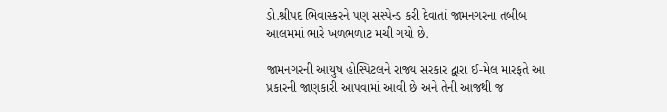ડો.શ્રીપદ ભિવાસ્કરને પણ સસ્પેન્ડ કરી દેવાતાં જામનગરના તબીબ આલમમાં ભારે ખળભળાટ મચી ગયો છે.

જામનગરની આયુષ હોસ્પિટલને રાજ્ય સરકાર દ્વારા ઈ-મેલ મારફતે આ પ્રકારની જાણકારી આપવામાં આવી છે અને તેની આજથી જ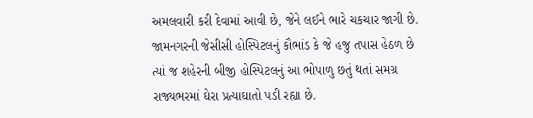અમલવારી કરી દેવામાં આવી છે, જેને લઈને ભારે ચકચાર જાગી છે. જામનગરની જેસીસી હોસ્પિટલનું કૌભાંડ કે જે હજુ તપાસ હેઠળ છે ત્યાં જ શહેરની બીજી હોસ્પિટલનું આ ભોપાળુ છતું થતાં સમગ્ર રાજ્યભરમાં ઘેરા પ્રત્યાઘાતો પડી રહ્યા છે.